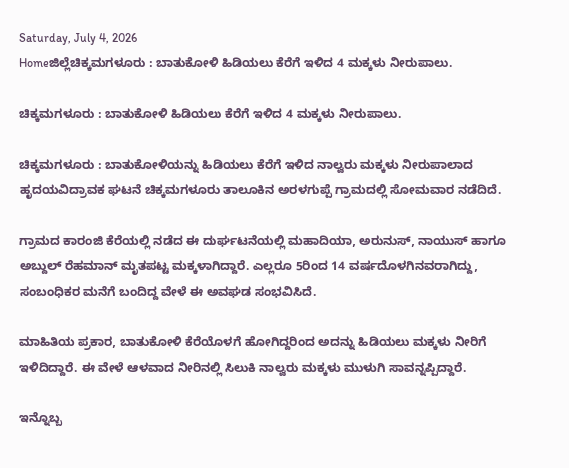Saturday, July 4, 2026
Homeಜಿಲ್ಲೆಚಿಕ್ಕಮಗಳೂರು : ಬಾತುಕೋಳಿ ಹಿಡಿಯಲು ಕೆರೆಗೆ ಇಳಿದ 4 ಮಕ್ಕಳು ನೀರುಪಾಲು.

ಚಿಕ್ಕಮಗಳೂರು : ಬಾತುಕೋಳಿ ಹಿಡಿಯಲು ಕೆರೆಗೆ ಇಳಿದ 4 ಮಕ್ಕಳು ನೀರುಪಾಲು.

ಚಿಕ್ಕಮಗಳೂರು : ಬಾತುಕೋಳಿಯನ್ನು ಹಿಡಿಯಲು ಕೆರೆಗೆ ಇಳಿದ ನಾಲ್ವರು ಮಕ್ಕಳು ನೀರುಪಾಲಾದ ಹೃದಯವಿದ್ರಾವಕ ಘಟನೆ ಚಿಕ್ಕಮಗಳೂರು ತಾಲೂಕಿನ ಅರಳಗುಪ್ಪೆ ಗ್ರಾಮದಲ್ಲಿ ಸೋಮವಾರ ನಡೆದಿದೆ.

ಗ್ರಾಮದ ಕಾರಂಜಿ ಕೆರೆಯಲ್ಲಿ ನಡೆದ ಈ ದುರ್ಘಟನೆಯಲ್ಲಿ ಮಹಾದಿಯಾ, ಅರುನುಸ್, ನಾಯುಸ್ ಹಾಗೂ ಅಬ್ದುಲ್ ರೆಹಮಾನ್ ಮೃತಪಟ್ಟ ಮಕ್ಕಳಾಗಿದ್ದಾರೆ. ಎಲ್ಲರೂ 5ರಿಂದ 14 ವರ್ಷದೊಳಗಿನವರಾಗಿದ್ದು, ಸಂಬಂಧಿಕರ ಮನೆಗೆ ಬಂದಿದ್ದ ವೇಳೆ ಈ ಅವಘಡ ಸಂಭವಿಸಿದೆ.

ಮಾಹಿತಿಯ ಪ್ರಕಾರ, ಬಾತುಕೋಳಿ ಕೆರೆಯೊಳಗೆ ಹೋಗಿದ್ದರಿಂದ ಅದನ್ನು ಹಿಡಿಯಲು ಮಕ್ಕಳು ನೀರಿಗೆ ಇಳಿದಿದ್ದಾರೆ. ಈ ವೇಳೆ ಆಳವಾದ ನೀರಿನಲ್ಲಿ ಸಿಲುಕಿ ನಾಲ್ವರು ಮಕ್ಕಳು ಮುಳುಗಿ ಸಾವನ್ನಪ್ಪಿದ್ದಾರೆ.

ಇನ್ನೊಬ್ಬ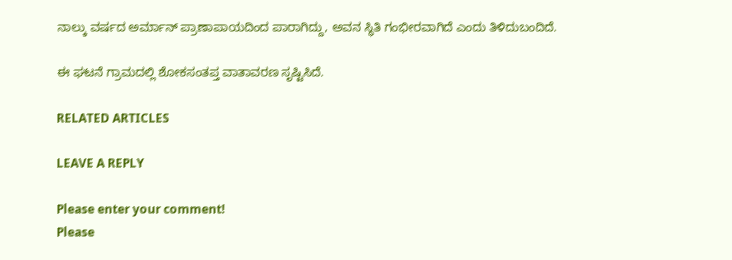ನಾಲ್ಕು ವರ್ಷದ ಅರ್ಮಾನ್ ಪ್ರಾಣಾಪಾಯದಿಂದ ಪಾರಾಗಿದ್ದು, ಅವನ ಸ್ಥಿತಿ ಗಂಭೀರವಾಗಿದೆ ಎಂದು ತಿಳಿದುಬಂದಿದೆ.

ಈ ಘಟನೆ ಗ್ರಾಮದಲ್ಲಿ ಶೋಕಸಂತಪ್ತ ವಾತಾವರಣ ಸೃಷ್ಟಿಸಿದೆ.

RELATED ARTICLES

LEAVE A REPLY

Please enter your comment!
Please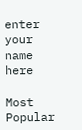enter your name here

Most Popular